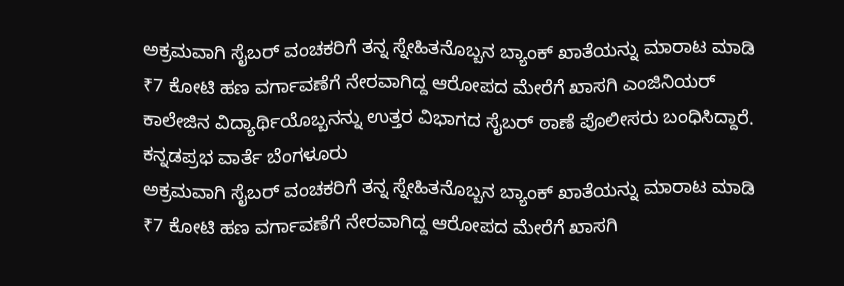ಅಕ್ರಮವಾಗಿ ಸೈಬರ್ ವಂಚಕರಿಗೆ ತನ್ನ ಸ್ನೇಹಿತನೊಬ್ಬನ ಬ್ಯಾಂಕ್ ಖಾತೆಯನ್ನು ಮಾರಾಟ ಮಾಡಿ ₹7 ಕೋಟಿ ಹಣ ವರ್ಗಾವಣೆಗೆ ನೇರವಾಗಿದ್ದ ಆರೋಪದ ಮೇರೆಗೆ ಖಾಸಗಿ ಎಂಜಿನಿಯರ್ ಕಾಲೇಜಿನ ವಿದ್ಯಾರ್ಥಿಯೊಬ್ಬನನ್ನು ಉತ್ತರ ವಿಭಾಗದ ಸೈಬರ್ ಠಾಣೆ ಪೊಲೀಸರು ಬಂಧಿಸಿದ್ದಾರೆ.
ಕನ್ನಡಪ್ರಭ ವಾರ್ತೆ ಬೆಂಗಳೂರು
ಅಕ್ರಮವಾಗಿ ಸೈಬರ್ ವಂಚಕರಿಗೆ ತನ್ನ ಸ್ನೇಹಿತನೊಬ್ಬನ ಬ್ಯಾಂಕ್ ಖಾತೆಯನ್ನು ಮಾರಾಟ ಮಾಡಿ ₹7 ಕೋಟಿ ಹಣ ವರ್ಗಾವಣೆಗೆ ನೇರವಾಗಿದ್ದ ಆರೋಪದ ಮೇರೆಗೆ ಖಾಸಗಿ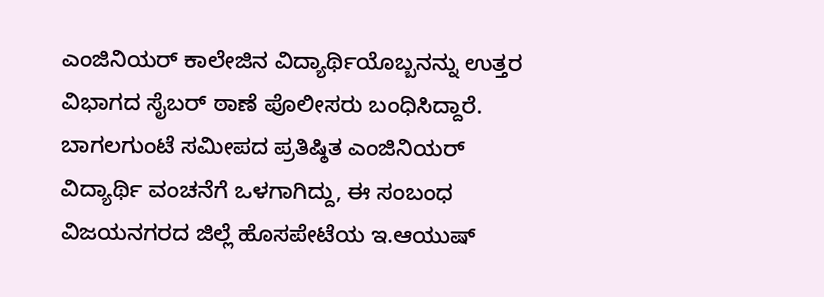ಎಂಜಿನಿಯರ್ ಕಾಲೇಜಿನ ವಿದ್ಯಾರ್ಥಿಯೊಬ್ಬನನ್ನು ಉತ್ತರ ವಿಭಾಗದ ಸೈಬರ್ ಠಾಣೆ ಪೊಲೀಸರು ಬಂಧಿಸಿದ್ದಾರೆ.
ಬಾಗಲಗುಂಟೆ ಸಮೀಪದ ಪ್ರತಿಷ್ಠಿತ ಎಂಜಿನಿಯರ್ ವಿದ್ಯಾರ್ಥಿ ವಂಚನೆಗೆ ಒಳಗಾಗಿದ್ದು, ಈ ಸಂಬಂಧ ವಿಜಯನಗರದ ಜಿಲ್ಲೆ ಹೊಸಪೇಟೆಯ ಇ.ಆಯುಷ್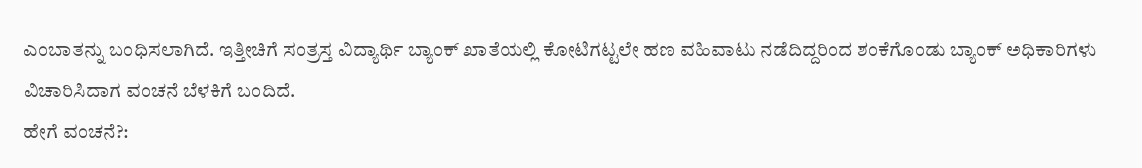ಎಂಬಾತನ್ನು ಬಂಧಿಸಲಾಗಿದೆ. ಇತ್ತೀಚಿಗೆ ಸಂತ್ರಸ್ತ ವಿದ್ಯಾರ್ಥಿ ಬ್ಯಾಂಕ್ ಖಾತೆಯಲ್ಲಿ ಕೋಟಿಗಟ್ಟಲೇ ಹಣ ವಹಿವಾಟು ನಡೆದಿದ್ದರಿಂದ ಶಂಕೆಗೊಂಡು ಬ್ಯಾಂಕ್ ಅಧಿಕಾರಿಗಳು ವಿಚಾರಿಸಿದಾಗ ವಂಚನೆ ಬೆಳಕಿಗೆ ಬಂದಿದೆ.
ಹೇಗೆ ವಂಚನೆ?: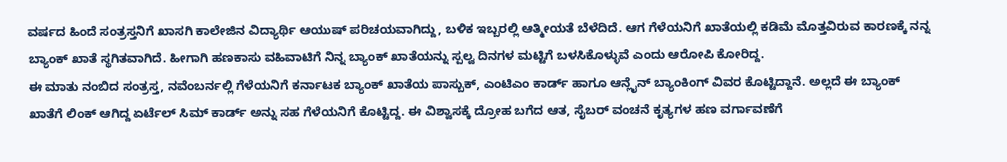ವರ್ಷದ ಹಿಂದೆ ಸಂತ್ರಸ್ತನಿಗೆ ಖಾಸಗಿ ಕಾಲೇಜಿನ ವಿದ್ಯಾರ್ಥಿ ಆಯುಷ್ ಪರಿಚಯವಾಗಿದ್ದು, ಬಳಿಕ ಇಬ್ಬರಲ್ಲಿ ಆತ್ಮೀಯತೆ ಬೆಳೆದಿದೆ. ಆಗ ಗೆಳೆಯನಿಗೆ ಖಾತೆಯಲ್ಲಿ ಕಡಿಮೆ ಮೊತ್ತವಿರುವ ಕಾರಣಕ್ಕೆ ನನ್ನ ಬ್ಯಾಂಕ್ ಖಾತೆ ಸ್ಥಗಿತವಾಗಿದೆ. ಹೀಗಾಗಿ ಹಣಕಾಸು ವಹಿವಾಟಿಗೆ ನಿನ್ನ ಬ್ಯಾಂಕ್ ಖಾತೆಯನ್ನು ಸ್ಪಲ್ವ ದಿನಗಳ ಮಟ್ಟಿಗೆ ಬಳಸಿಕೊಳ್ಳುವೆ ಎಂದು ಆರೋಪಿ ಕೋರಿದ್ದ.
ಈ ಮಾತು ನಂಬಿದ ಸಂತ್ರಸ್ತ, ನವೆಂಬರ್ನಲ್ಲಿ ಗೆಳೆಯನಿಗೆ ಕರ್ನಾಟಕ ಬ್ಯಾಂಕ್ ಖಾತೆಯ ಪಾಸ್ಬುಕ್, ಎಂಟಿಎಂ ಕಾರ್ಡ್ ಹಾಗೂ ಆನ್ಲೈನ್ ಬ್ಯಾಂಕಿಂಗ್ ವಿವರ ಕೊಟ್ಟಿದ್ದಾನೆ. ಅಲ್ಲದೆ ಈ ಬ್ಯಾಂಕ್ ಖಾತೆಗೆ ಲಿಂಕ್ ಆಗಿದ್ದ ಏರ್ಟೆಲ್ ಸಿಮ್ ಕಾರ್ಡ್ ಅನ್ನು ಸಹ ಗೆಳೆಯನಿಗೆ ಕೊಟ್ಟಿದ್ದ. ಈ ವಿಶ್ವಾಸಕ್ಕೆ ದ್ರೋಹ ಬಗೆದ ಆತ, ಸೈಬರ್ ವಂಚನೆ ಕೃತ್ಯಗಳ ಹಣ ವರ್ಗಾವಣೆಗೆ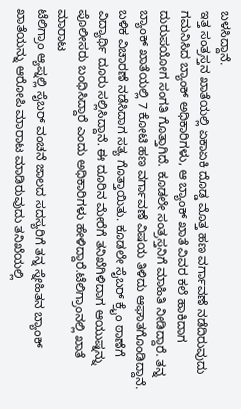ಬಳಸಿದ್ದಾನೆ.
ಇತ್ತ ಸಂತ್ರಸ್ತನ ಖಾತೆಯಲ್ಲಿ ಏಕಾಏಕಿ ದೊಡ್ಡ ಮೊತ್ತ ಹಣ ವರ್ಗಾವಣೆ ನಡೆದಿರುವುದು ಗಮನಿಸಿದ ಬ್ಯಾಂಕ್ ಅಧಿಕಾರಿಗಳು, ಆ ಬ್ಯಾಂಕ್ ಖಾತೆ ವಿವರ ಕಲೆ ಹಾಕಿದಾಗ ದುರುಪಯೋಗ ಸಂಗತಿ ಗೊತ್ತಾಗಿದೆ. ಕೂಡಲೇ ಸಂತ್ರಸ್ತನಿಗೆ ಮಾಹಿತಿ ನೀಡಿದ್ದಾರೆ. ತನ್ನ ಬ್ಯಾಂಕ್ ಖಾತೆಯಲ್ಲಿ 7 ಕೋಟಿ ಹಣ ವರ್ಗಾವಣೆ ವಿಷಯ ತಿಳಿದು ಆಘಾತಗೊಂಡಿದ್ದಾನೆ. ಬಳಿಕ ವಿಚಾರಣೆ ನಡೆಸಿದಾಗ ಸತ್ಯ ಗೊತ್ತಾಯಿತು. ಕೂಡಲೇ ಸೈಬರ್ ಕ್ರೈಂ ಠಾಣೆಗೆ ವಿದ್ಯಾರ್ಥಿ ದೂರು ಸಲ್ಲಿಸಿದ್ದಾನೆ. ಈ ದೂರಿನ ಮೇರೆಗೆ ತನಿಖೆಗಿಳಿದಾಗ ಆಯುಷ್ನನ್ನು ಪೊಲೀಸರು ಬಂಧಿಸಿದ್ದಾರೆ ಎಂದು ಅಧಿಕಾರಿಗಳು ಹೇಳಿದ್ದಾರೆ.ಟೆಲಿಗ್ರಾಂನಲ್ಲಿ ಖಾತೆ ಮಾರಾಟ
ಟೆಲಿಗ್ರಾಂ ಆ್ಯಪ್ನಲ್ಲಿ ಸೈಬರ್ ವಂಚನೆ ಜಾಲದ ಸದಸ್ಯರಿಗೆ ತನ್ನ ಸ್ನೇಹಿತನ ಬ್ಯಾಂಕ್ ಖಾತೆಯನ್ನು ಆರೋಪಿ ಮಾರಾಟ ಮಾಡಿರುವುದು ತನಿಖೆಯಲ್ಲಿ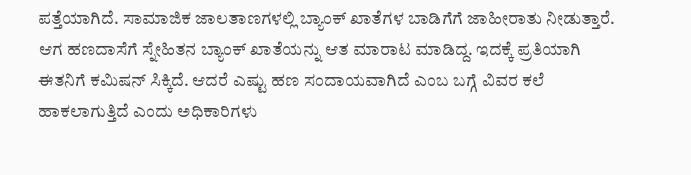ಪತ್ತೆಯಾಗಿದೆ. ಸಾಮಾಜಿಕ ಜಾಲತಾಣಗಳಲ್ಲಿ ಬ್ಯಾಂಕ್ ಖಾತೆಗಳ ಬಾಡಿಗೆಗೆ ಜಾಹೀರಾತು ನೀಡುತ್ತಾರೆ. ಆಗ ಹಣದಾಸೆಗೆ ಸ್ನೇಹಿತನ ಬ್ಯಾಂಕ್ ಖಾತೆಯನ್ನು ಆತ ಮಾರಾಟ ಮಾಡಿದ್ದ. ಇದಕ್ಕೆ ಪ್ರತಿಯಾಗಿ ಈತನಿಗೆ ಕಮಿಷನ್ ಸಿಕ್ಕಿದೆ. ಆದರೆ ಎಷ್ಟು ಹಣ ಸಂದಾಯವಾಗಿದೆ ಎಂಬ ಬಗ್ಗೆ ವಿವರ ಕಲೆ ಹಾಕಲಾಗುತ್ತಿದೆ ಎಂದು ಅಧಿಕಾರಿಗಳು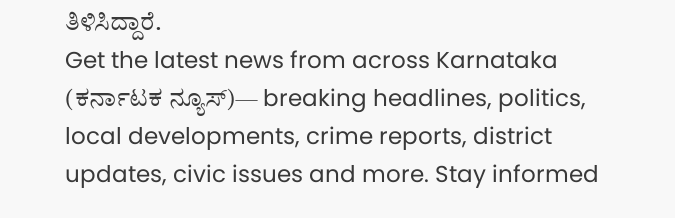ತಿಳಿಸಿದ್ದಾರೆ.
Get the latest news from across Karnataka (ಕರ್ನಾಟಕ ನ್ಯೂಸ್)— breaking headlines, politics, local developments, crime reports, district updates, civic issues and more. Stay informed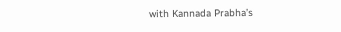with Kannada Prabha’s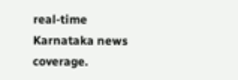real‑time Karnataka news coverage.